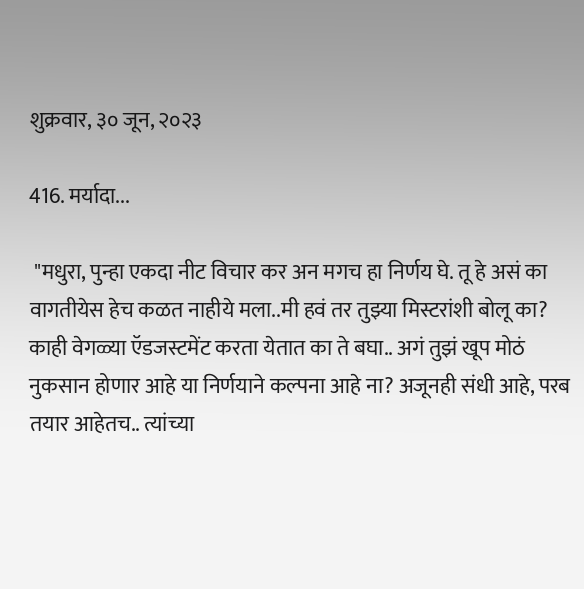शुक्रवार, ३० जून, २०२३

416. मर्यादा...

 "मधुरा, पुन्हा एकदा नीट विचार कर अन मगच हा निर्णय घे. तू हे असं का वागतीयेस हेच कळत नाहीये मला..मी हवं तर तुझ्या मिस्टरांशी बोलू का? काही वेगळ्या ऍडजस्टमेंट करता येतात का ते बघा.. अगं तुझं खूप मोठं नुकसान होणार आहे या निर्णयाने कल्पना आहे ना? अजूनही संधी आहे, परब तयार आहेतच.. त्यांच्या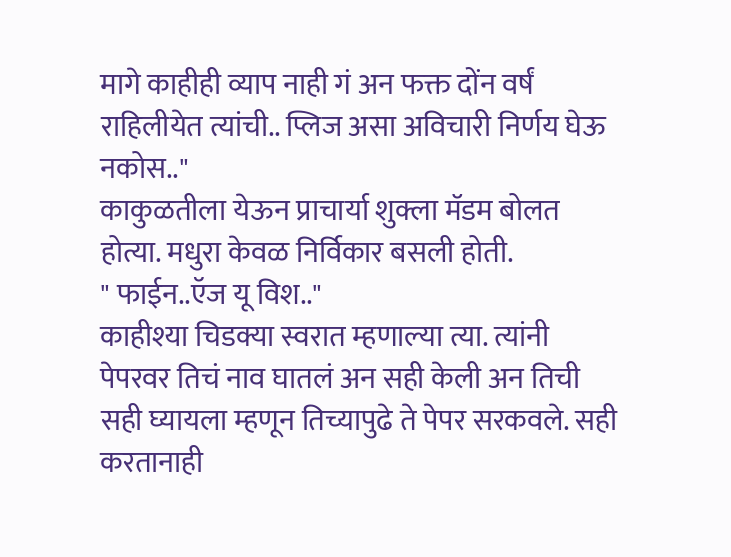मागे काहीही व्याप नाही गं अन फक्त दोंन वर्षं राहिलीयेत त्यांची.. प्लिज असा अविचारी निर्णय घेऊ नकोस.."
काकुळतीला येऊन प्राचार्या शुक्ला मॅडम बोलत होत्या. मधुरा केवळ निर्विकार बसली होती.
" फाईन..ऍज यू विश.."
काहीश्या चिडक्या स्वरात म्हणाल्या त्या. त्यांनी पेपरवर तिचं नाव घातलं अन सही केली अन तिची सही घ्यायला म्हणून तिच्यापुढे ते पेपर सरकवले. सही करतानाही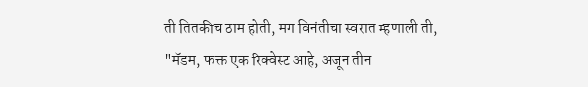ती तितकीच ठाम होती, मग विनंतीचा स्वरात म्हणाली ती,
"मॅडम, फक्त एक रिक्वेस्ट आहे, अजून तीन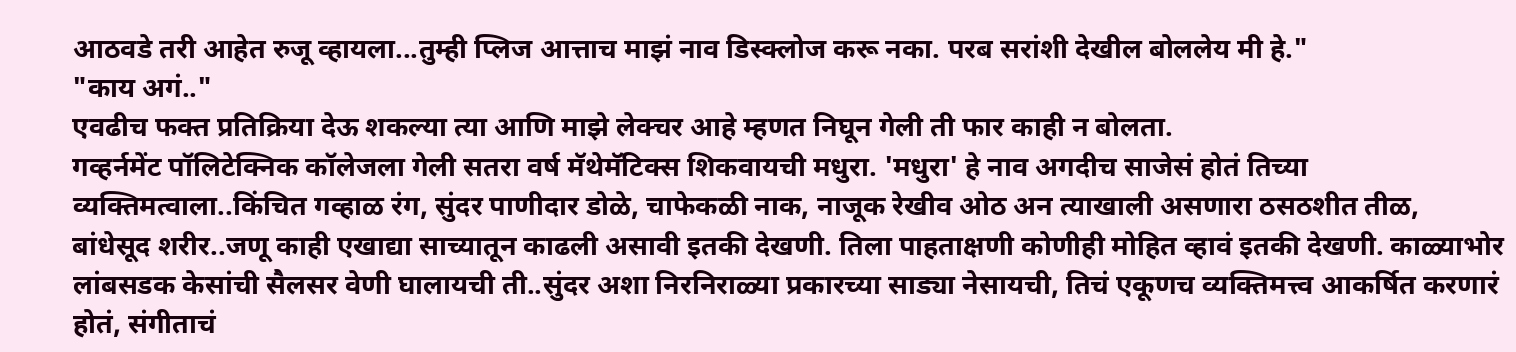आठवडे तरी आहेत रुजू व्हायला...तुम्ही प्लिज आत्ताच माझं नाव डिस्क्लोज करू नका. परब सरांशी देखील बोललेय मी हे."
"काय अगं.."
एवढीच फक्त प्रतिक्रिया देऊ शकल्या त्या आणि माझे लेक्चर आहे म्हणत निघून गेली ती फार काही न बोलता.
गव्हर्नमेंट पॉलिटेक्निक कॉलेजला गेली सतरा वर्ष मॅथेमॅटिक्स शिकवायची मधुरा. 'मधुरा' हे नाव अगदीच साजेसं होतं तिच्या व्यक्तिमत्वाला..किंचित गव्हाळ रंग, सुंदर पाणीदार डोळे, चाफेकळी नाक, नाजूक रेखीव ओठ अन त्याखाली असणारा ठसठशीत तीळ, बांधेसूद शरीर..जणू काही एखाद्या साच्यातून काढली असावी इतकी देखणी. तिला पाहताक्षणी कोणीही मोहित व्हावं इतकी देखणी. काळ्याभोर लांबसडक केसांची सैलसर वेणी घालायची ती..सुंदर अशा निरनिराळ्या प्रकारच्या साड्या नेसायची, तिचं एकूणच व्यक्तिमत्त्व आकर्षित करणारं होतं, संगीताचं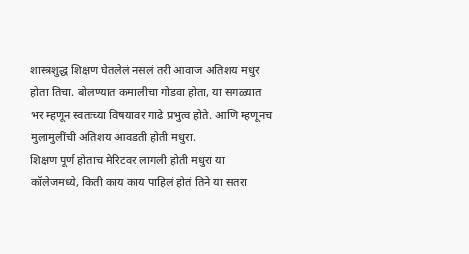शास्त्रशुद्ध शिक्षण घेतलेलं नसलं तरी आवाज अतिशय मधुर होता तिचा. बोलण्यात कमालीचा गोडवा होता, या सगळ्यात भर म्हणून स्वतःच्या विषयावर गाढे प्रभुत्व होते. आणि म्हणूनच मुलामुलींची अतिशय आवडती होती मधुरा.
शिक्षण पूर्ण होताच मेरिटवर लागली होती मधुरा या कॉलेजमध्ये, किती काय काय पाहिलं होतं तिने या सतरा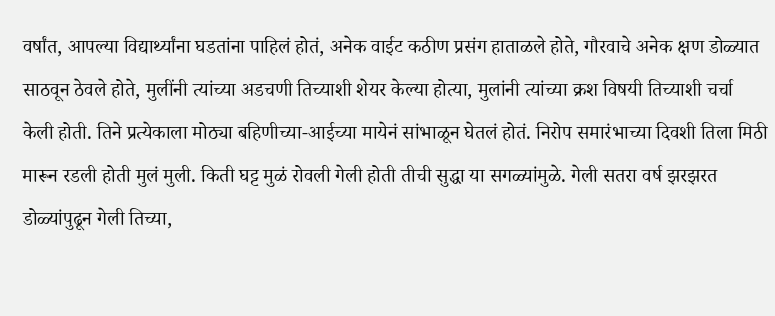वर्षांत, आपल्या विद्यार्थ्यांना घडतांना पाहिलं होतं, अनेक वाईट कठीण प्रसंग हाताळले होते, गौरवाचे अनेक क्षण डोळ्यात साठवून ठेवले होते, मुलींनी त्यांच्या अडचणी तिच्याशी शेयर केल्या होत्या, मुलांनी त्यांच्या क्रश विषयी तिच्याशी चर्चा केली होती. तिने प्रत्येकाला मोठ्या बहिणीच्या-आईच्या मायेनं सांभाळून घेतलं होतं. निरोप समारंभाच्या दिवशी तिला मिठी मारून रडली होती मुलं मुली. किती घट्ट मुळं रोवली गेली होती तीची सुद्धा या सगळ्यांमुळे. गेली सतरा वर्ष झरझरत डोळ्यांपुढून गेली तिच्या,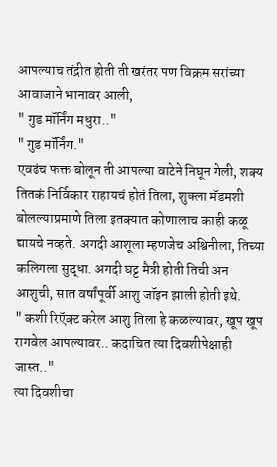आपल्याच तंद्रीत होती ती खरंतर पण विक्रम सरांच्या आवाजाने भानावर आली,
" गुड मॉर्निंग मधुरा.."
" गुड मॉर्निंग."
एवढंच फक्त बोलून ती आपल्या वाटेने निघून गेली, शक्य तितकं निर्विकार राहायचं होतं तिला, शुक्ला मॅडमशी बोलल्याप्रमाणे तिला इतक्यात कोणालाच काही कळू द्यायचे नव्हते. अगदी आशूला म्हणजेच अश्विनीला, तिच्या कलिगला सुद्धा. अगदी घट्ट मैत्री होती तिची अन आशुची, सात वर्षांपूर्वी आशु जॉइन झाली होती इथे.
" कशी रिऍक्ट करेल आशु तिला हे कळल्यावर, खूप खूप रागवेल आपल्यावर.. कदाचित त्या दिवशीपेक्षाही जास्त.."
त्या दिवशीचा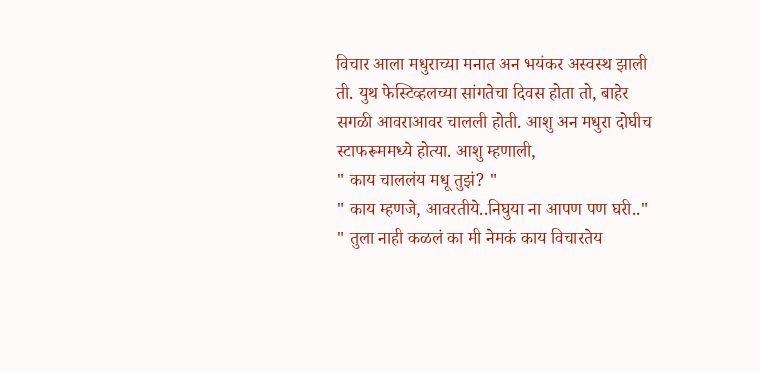विचार आला मधुराच्या मनात अन भयंकर अस्वस्थ झाली ती. युथ फेस्टिव्हलच्या सांगतेचा दिवस होता तो, बाहेर सगळी आवराआवर चालली होती. आशु अन मधुरा दोघीच स्टाफरूममध्ये होत्या. आशु म्हणाली,
" काय चाललंय मधू तुझं? "
" काय म्हणजे, आवरतीये..निघुया ना आपण पण घरी.."
" तुला नाही कळलं का मी नेमकं काय विचारतेय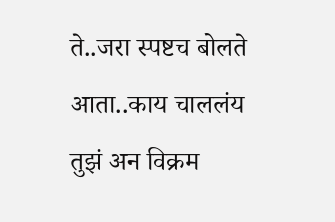ते..जरा स्पष्टच बोलते आता..काय चाललंय तुझं अन विक्रम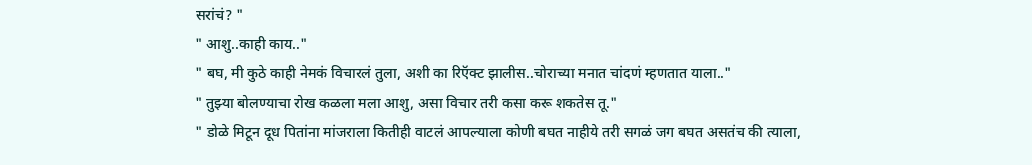सरांचं? "
" आशु..काही काय.."
" बघ, मी कुठे काही नेमकं विचारलं तुला, अशी का रिऍक्ट झालीस..चोराच्या मनात चांदणं म्हणतात याला.."
" तुझ्या बोलण्याचा रोख कळला मला आशु, असा विचार तरी कसा करू शकतेस तू."
" डोळे मिटून दूध पितांना मांजराला कितीही वाटलं आपल्याला कोणी बघत नाहीये तरी सगळं जग बघत असतंच की त्याला,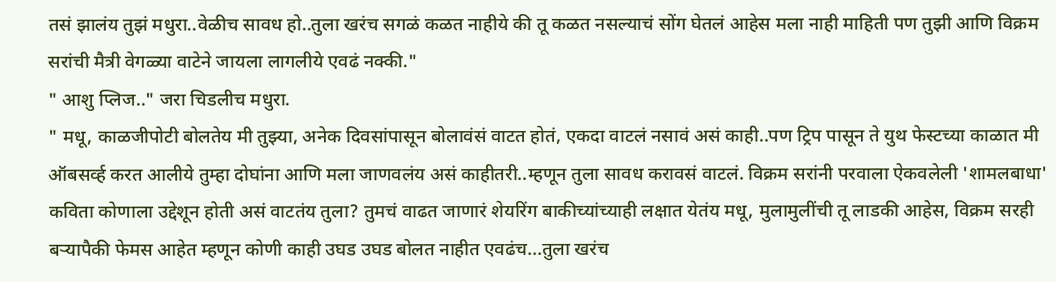तसं झालंय तुझं मधुरा..वेळीच सावध हो..तुला खरंच सगळं कळत नाहीये की तू कळत नसल्याचं सोंग घेतलं आहेस मला नाही माहिती पण तुझी आणि विक्रम सरांची मैत्री वेगळ्या वाटेने जायला लागलीये एवढं नक्की."
" आशु प्लिज.." जरा चिडलीच मधुरा.
" मधू, काळजीपोटी बोलतेय मी तुझ्या, अनेक दिवसांपासून बोलावंसं वाटत होतं, एकदा वाटलं नसावं असं काही..पण ट्रिप पासून ते युथ फेस्टच्या काळात मी ऑबसर्व्ह करत आलीये तुम्हा दोघांना आणि मला जाणवलंय असं काहीतरी..म्हणून तुला सावध करावसं वाटलं. विक्रम सरांनी परवाला ऐकवलेली 'शामलबाधा' कविता कोणाला उद्देशून होती असं वाटतंय तुला? तुमचं वाढत जाणारं शेयरिंग बाकीच्यांच्याही लक्षात येतंय मधू, मुलामुलींची तू लाडकी आहेस, विक्रम सरही बऱ्यापैकी फेमस आहेत म्हणून कोणी काही उघड उघड बोलत नाहीत एवढंच...तुला खरंच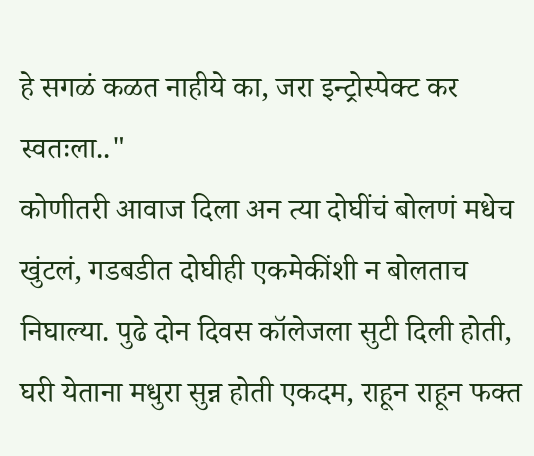हे सगळं कळत नाहीये का, जरा इन्ट्रोस्पेक्ट कर स्वतःला.."
कोणीतरी आवाज दिला अन त्या दोघींचं बोलणं मधेच खुंटलं, गडबडीत दोघीही एकमेकींशी न बोलताच निघाल्या. पुढे दोन दिवस कॉलेजला सुटी दिली होती, घरी येताना मधुरा सुन्न होती एकदम, राहून राहून फक्त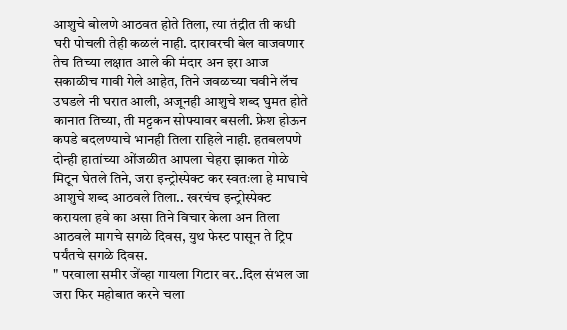आशुचे बोलणे आठवत होते तिला, त्या तंद्रीत ती कधी घरी पोचली तेही कळलं नाही. दारावरची बेल वाजवणार तेच तिच्या लक्षात आले की मंदार अन इरा आज सकाळीच गावी गेले आहेत, तिने जवळच्या चवीने लॅच उघडले नी घरात आली, अजूनही आशुचे शब्द घुमत होते कानात तिच्या, ती मट्टकन सोफ्यावर बसली. फ्रेश होऊन कपडे बदलण्याचे भानही तिला राहिले नाही. हतबलपणे दोन्ही हातांच्या ओंजळीत आपला चेहरा झाकत गोळे मिटून घेतले तिने, जरा इन्ट्रोस्पेक्ट कर स्वतःला हे माघाचे आशुचे शब्द आठवले तिला.. खरचंच इन्ट्रोस्पेक्ट करायला हवे का असा तिने विचार केला अन तिला आठवले मागचे सगळे दिवस, युथ फेस्ट पासून ते ट्रिप पर्यंतचे सगळे दिवस.
" परवाला समीर जेंव्हा गायला गिटार वर..दिल संभल जा जरा फिर महोबात करने चला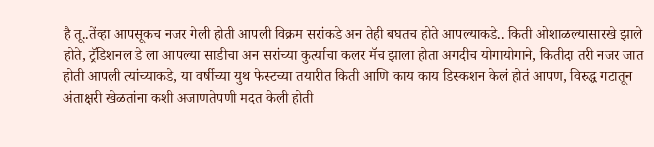है तू..तेंव्हा आपसूकच नजर गेली होती आपली विक्रम सरांकडे अन तेही बघतच होते आपल्याकडे.. किती ओशाळल्यासारखे झाले होते, ट्रॅडिशनल डे ला आपल्या साडीचा अन सरांच्या कुर्त्याचा कलर मॅच झाला होता अगदीच योगायोगाने, कितीदा तरी नजर जात होती आपली त्यांच्याकडे, या वर्षीच्या युथ फेस्टच्या तयारीत किती आणि काय काय डिस्कशन केलं होतं आपण, विरुद्ध गटातून अंताक्षरी खेळतांना कशी अजाणतेपणी मदत केली होती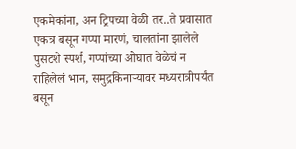एकमेकांना, अन ट्रिपच्या वेळी तर..ते प्रवासात एकत्र बसून गप्पा मारणं, चालतांना झालेले पुसटशे स्पर्श, गप्पांच्या ओघात वेळेचं न राहिलेलं भान, समुद्रकिनाऱ्यावर मध्यरात्रीपर्यंत बसून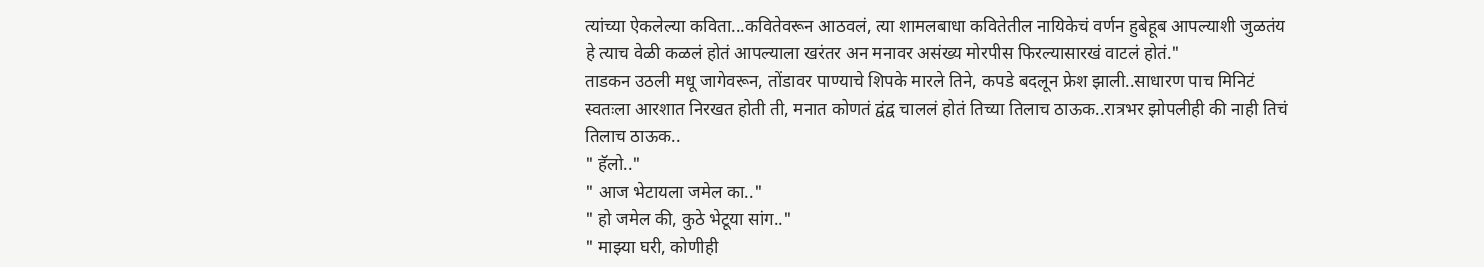त्यांच्या ऐकलेल्या कविता...कवितेवरून आठवलं, त्या शामलबाधा कवितेतील नायिकेचं वर्णन हुबेहूब आपल्याशी जुळतंय हे त्याच वेळी कळलं होतं आपल्याला खरंतर अन मनावर असंख्य मोरपीस फिरल्यासारखं वाटलं होतं."
ताडकन उठली मधू जागेवरून, तोंडावर पाण्याचे शिपके मारले तिने, कपडे बदलून फ्रेश झाली..साधारण पाच मिनिटं स्वतःला आरशात निरखत होती ती, मनात कोणतं द्वंद्व चाललं होतं तिच्या तिलाच ठाऊक..रात्रभर झोपलीही की नाही तिचं तिलाच ठाऊक..
" हॅलो.."
" आज भेटायला जमेल का.."
" हो जमेल की, कुठे भेटूया सांग.."
" माझ्या घरी, कोणीही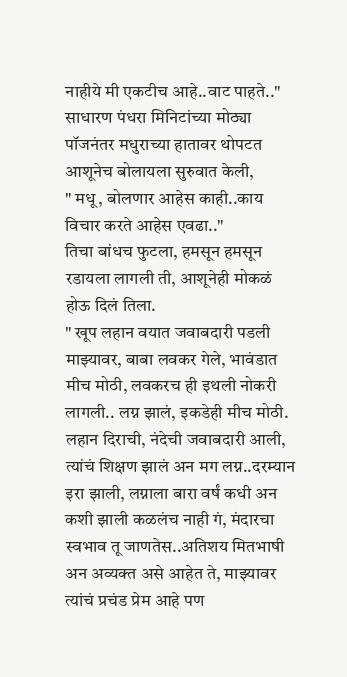नाहीये मी एकटीच आहे..वाट पाहते.."
साधारण पंधरा मिनिटांच्या मोठ्या पॉजनंतर मधुराच्या हातावर थोपटत आशूनेच बोलायला सुरुवात केली,
" मधू, बोलणार आहेस काही..काय विचार करते आहेस एवढा.."
तिचा बांधच फुटला, हमसून हमसून रडायला लागली ती, आशूनेही मोकळं होऊ दिलं तिला.
" खूप लहान वयात जवाबदारी पडली माझ्यावर, बाबा लवकर गेले, भावंडात मीच मोठी, लवकरच ही इथली नोकरी लागली.. लग्न झालं, इकडेही मीच मोठी. लहान दिराची, नंदेची जवाबदारी आली, त्यांचं शिक्षण झालं अन मग लग्न..दरम्यान इरा झाली, लग्नाला बारा वर्षं कधी अन कशी झाली कळलंच नाही गं, मंदारचा स्वभाव तू जाणतेस..अतिशय मितभाषी अन अव्यक्त असे आहेत ते, माझ्यावर त्यांचं प्रचंड प्रेम आहे पण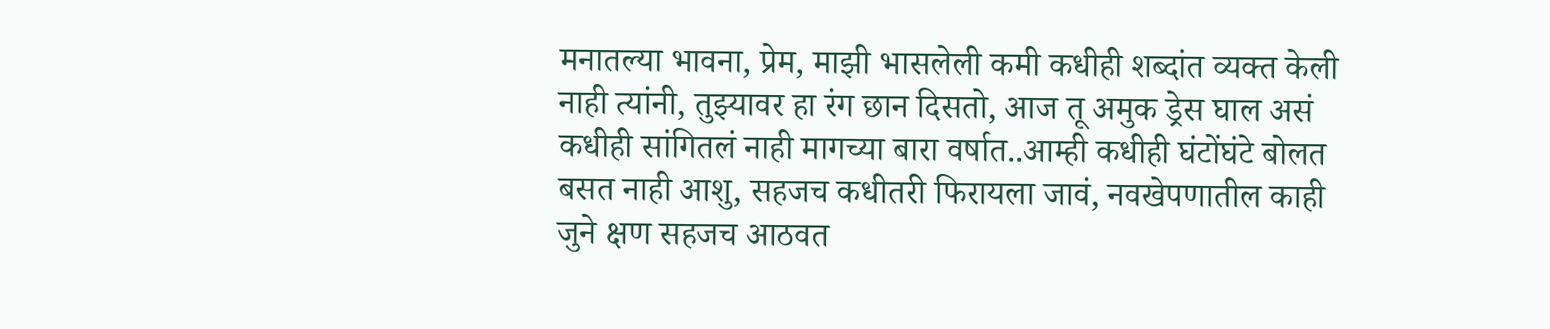मनातल्या भावना, प्रेम, माझी भासलेली कमी कधीही शब्दांत व्यक्त केली नाही त्यांनी, तुझ्यावर हा रंग छान दिसतो, आज तू अमुक ड्रेस घाल असं कधीही सांगितलं नाही मागच्या बारा वर्षात..आम्ही कधीही घंटोंघंटे बोलत बसत नाही आशु, सहजच कधीतरी फिरायला जावं, नवखेपणातील काही जुने क्षण सहजच आठवत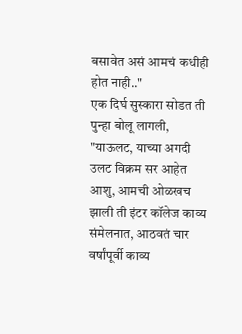बसावेत असं आमचं कधीही होत नाही.."
एक दिर्घ सुस्कारा सोडत ती पुन्हा बोलू लागली,
"याऊलट, याच्या अगदी उलट विक्रम सर आहेत आशु, आमची ओळखच झाली ती इंटर कॉलेज काव्य संमेलनात, आठवतं चार वर्षांपूर्वी काव्य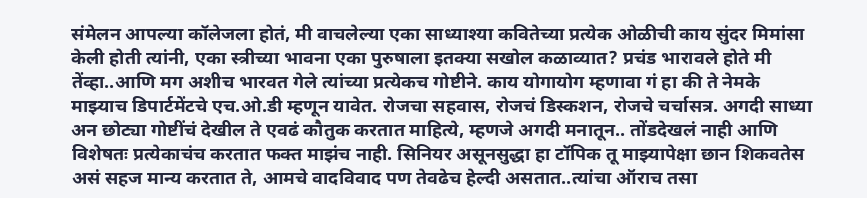संमेलन आपल्या कॉलेजला होतं, मी वाचलेल्या एका साध्याश्या कवितेच्या प्रत्येक ओळीची काय सुंदर मिमांसा केली होती त्यांनी, एका स्त्रीच्या भावना एका पुरुषाला इतक्या सखोल कळाव्यात? प्रचंड भारावले होते मी तेंव्हा..आणि मग अशीच भारवत गेले त्यांच्या प्रत्येकच गोष्टीने. काय योगायोग म्हणावा गं हा की ते नेमके माझ्याच डिपार्टमेंटचे एच.ओ.डी म्हणून यावेत. रोजचा सहवास, रोजचं डिस्कशन, रोजचे चर्चासत्र. अगदी साध्या अन छोट्या गोष्टींचं देखील ते एवढं कौतुक करतात माहित्ये, म्हणजे अगदी मनातून.. तोंडदेखलं नाही आणि विशेषतः प्रत्येकाचंच करतात फक्त माझंच नाही. सिनियर असूनसुद्धा हा टॉपिक तू माझ्यापेक्षा छान शिकवतेस असं सहज मान्य करतात ते, आमचे वादविवाद पण तेवढेच हेल्दी असतात..त्यांचा ऑराच तसा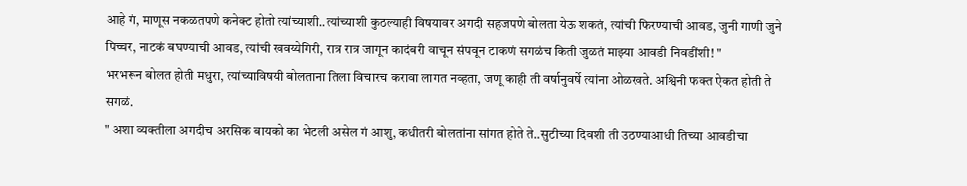आहे गं, माणूस नकळतपणे कनेक्ट होतो त्यांच्याशी..त्यांच्याशी कुठल्याही विषयावर अगदी सहजपणे बोलता येऊ शकतं, त्यांची फिरण्याची आवड, जुनी गाणी जुने पिच्चर, नाटकं बघण्याची आवड, त्यांची खवय्येगिरी, रात्र रात्र जागून कादंबरी वाचून संपवून टाकणं सगळंच किती जुळतं माझ्या आवडी निवडींशी! "
भरभरून बोलत होती मधुरा, त्यांच्याविषयी बोलताना तिला विचारच करावा लागत नव्हता, जणू काही ती वर्षानुवर्षे त्यांना ओळखते. अश्विनी फक्त ऐकत होती ते सगळं.
" अशा व्यक्तीला अगदीच अरसिक बायको का भेटली असेल गं आशु, कधीतरी बोलतांना सांगत होते ते..सुटीच्या दिवशी ती उठण्याआधी तिच्या आवडीचा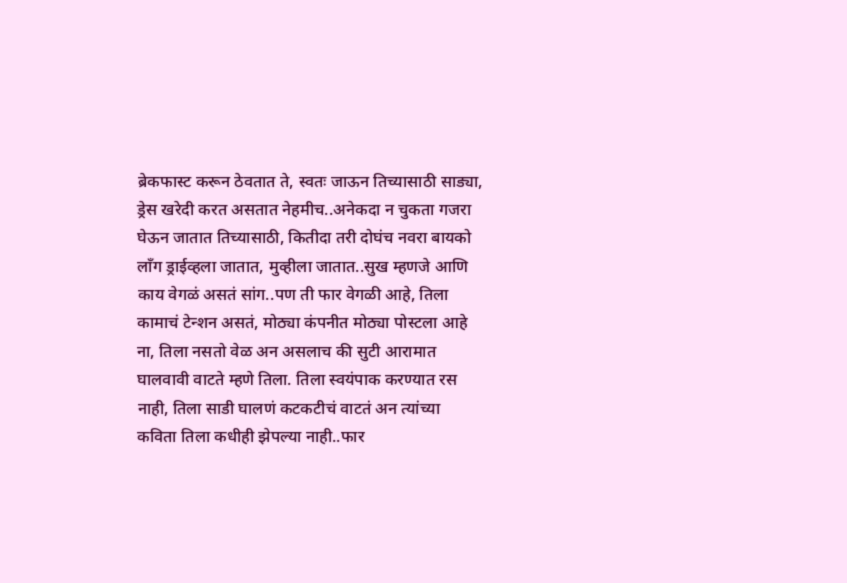ब्रेकफास्ट करून ठेवतात ते, स्वतः जाऊन तिच्यासाठी साड्या, ड्रेस खरेदी करत असतात नेहमीच..अनेकदा न चुकता गजरा घेऊन जातात तिच्यासाठी, कितीदा तरी दोघंच नवरा बायको लॉंग ड्राईव्हला जातात, मुव्हीला जातात..सुख म्हणजे आणि काय वेगळं असतं सांग..पण ती फार वेगळी आहे, तिला कामाचं टेन्शन असतं, मोठ्या कंपनीत मोठ्या पोस्टला आहे ना, तिला नसतो वेळ अन असलाच की सुटी आरामात घालवावी वाटते म्हणे तिला. तिला स्वयंपाक करण्यात रस नाही, तिला साडी घालणं कटकटीचं वाटतं अन त्यांच्या कविता तिला कधीही झेपल्या नाही..फार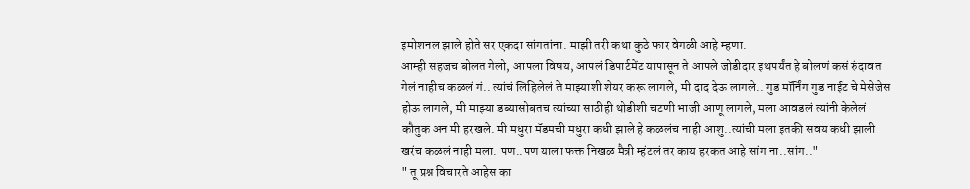इमोशनल झाले होते सर एकदा सांगतांना. माझी तरी कथा कुठे फार वेगळी आहे म्हणा.
आम्ही सहजच बोलत गेलो, आपला विषय, आपलं डिपार्टमेंट यापासून ते आपले जोडीदार इथपर्यंत हे बोलणं कसं रुंदावत गेलं नाहीच कळलं गं.. त्यांचं लिहिलेलं ते माझ्याशी शेयर करू लागले, मी दाद देऊ लागले.. गुड मॉर्निंग गुड नाईट चे मेसेजेस होऊ लागले, मी माझ्या डब्यासोबतच त्यांच्या साठीही थोडीशी चटणी भाजी आणू लागले, मला आवडलं त्यांनी केलेलं कौतुक अन मी हरखले. मी मधुरा मॅडमची मधुरा कधी झाले हे कळलंच नाही आशु..त्यांची मला इतकी सवय कधी झाली खरंच कळलं नाही मला. पण..पण याला फक्त निखळ मैत्री म्हंटलं तर काय हरकत आहे सांग ना..सांग.."
" तू प्रश्न विचारते आहेस का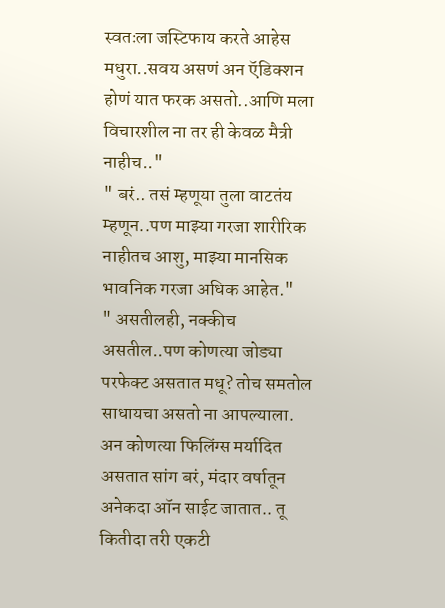स्वतःला जस्टिफाय करते आहेस मधुरा..सवय असणं अन ऍडिक्शन होणं यात फरक असतो..आणि मला विचारशील ना तर ही केवळ मैत्री नाहीच.."
" बरं.. तसं म्हणूया तुला वाटतंय म्हणून..पण माझ्या गरजा शारीरिक नाहीतच आशु, माझ्या मानसिक भावनिक गरजा अधिक आहेत."
" असतीलही, नक्कीच असतील..पण कोणत्या जोड्या परफेक्ट असतात मधू? तोच समतोल साधायचा असतो ना आपल्याला. अन कोणत्या फिलिंग्स मर्यादित असतात सांग बरं, मंदार वर्षातून अनेकदा ऑन साईट जातात.. तू कितीदा तरी एकटी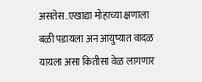असतेस..एखाद्या मोहाच्या क्षणाला बळी पडायला अन आयुष्यात वादळ यायला असा कितीसा वेळ लागणार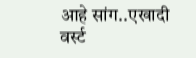आहे सांग..एखादी वर्स्ट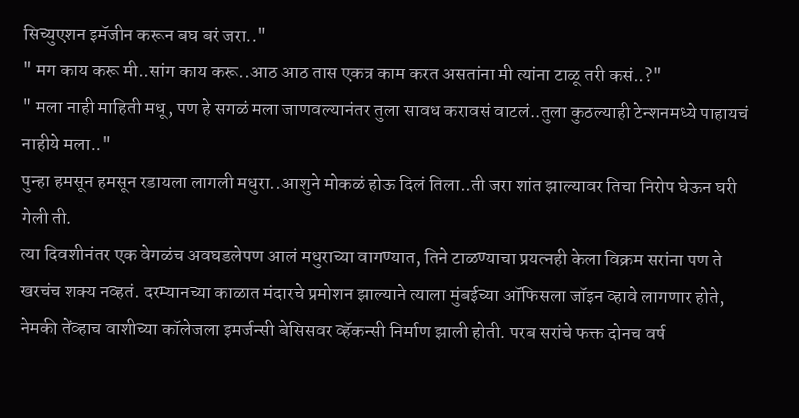सिच्युएशन इमॅजीन करून बघ बरं जरा.."
" मग काय करू मी..सांग काय करू..आठ आठ तास एकत्र काम करत असतांना मी त्यांना टाळू तरी कसं..?"
" मला नाही माहिती मधू, पण हे सगळं मला जाणवल्यानंतर तुला सावध करावसं वाटलं..तुला कुठल्याही टेन्शनमध्ये पाहायचं नाहीये मला.."
पुन्हा हमसून हमसून रडायला लागली मधुरा..आशुने मोकळं होऊ दिलं तिला..ती जरा शांत झाल्यावर तिचा निरोप घेऊन घरी गेली ती.
त्या दिवशीनंतर एक वेगळंच अवघडलेपण आलं मधुराच्या वागण्यात, तिने टाळण्याचा प्रयत्नही केला विक्रम सरांना पण ते खरचंच शक्य नव्हतं. दरम्यानच्या काळात मंदारचे प्रमोशन झाल्याने त्याला मुंबईच्या ऑफिसला जॉइन व्हावे लागणार होते, नेमकी तेंव्हाच वाशीच्या कॉलेजला इमर्जन्सी बेसिसवर व्हॅकन्सी निर्माण झाली होती. परब सरांचे फक्त दोनच वर्ष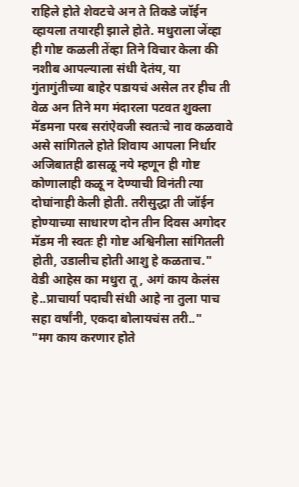राहिले होते शेवटचे अन ते तिकडे जॉईन व्हायला तयारही झाले होते. मधुराला जेंव्हा ही गोष्ट कळली तेंव्हा तिने विचार केला की नशीब आपल्याला संधी देतंय, या गुंतागुंतीच्या बाहेर पडायचं असेल तर हीच ती वेळ अन तिने मग मंदारला पटवत शुक्ला मॅडमना परब सरांऐवजी स्वतःचे नाव कळवावे असे सांगितले होते शिवाय आपला निर्धार अजिबातही ढासळू नये म्हणून ही गोष्ट कोणालाही कळू न देण्याची विनंती त्या दोघांनाही केली होती. तरीसुद्धा ती जॉईन होण्याच्या साधारण दोन तीन दिवस अगोदर मॅडम नी स्वतः ही गोष्ट अश्विनीला सांगितली होती, उडालीच होती आशु हे कळताच."
वेडी आहेस का मधुरा तू, अगं काय केलंस हे..प्राचार्या पदाची संधी आहे ना तुला पाच सहा वर्षांनी, एकदा बोलायचंस तरी.."
"मग काय करणार होते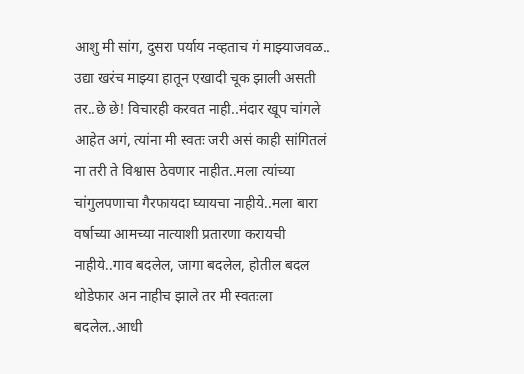आशु मी सांग, दुसरा पर्याय नव्हताच गं माझ्याजवळ.. उद्या खरंच माझ्या हातून एखादी चूक झाली असती तर..छे छे! विचारही करवत नाही..मंदार खूप चांगले आहेत अगं, त्यांना मी स्वतः जरी असं काही सांगितलं ना तरी ते विश्वास ठेवणार नाहीत..मला त्यांच्या चांगुलपणाचा गैरफायदा घ्यायचा नाहीये..मला बारा वर्षाच्या आमच्या नात्याशी प्रतारणा करायची नाहीये..गाव बदलेल, जागा बदलेल, होतील बदल थोडेफार अन नाहीच झाले तर मी स्वतःला बदलेल..आधी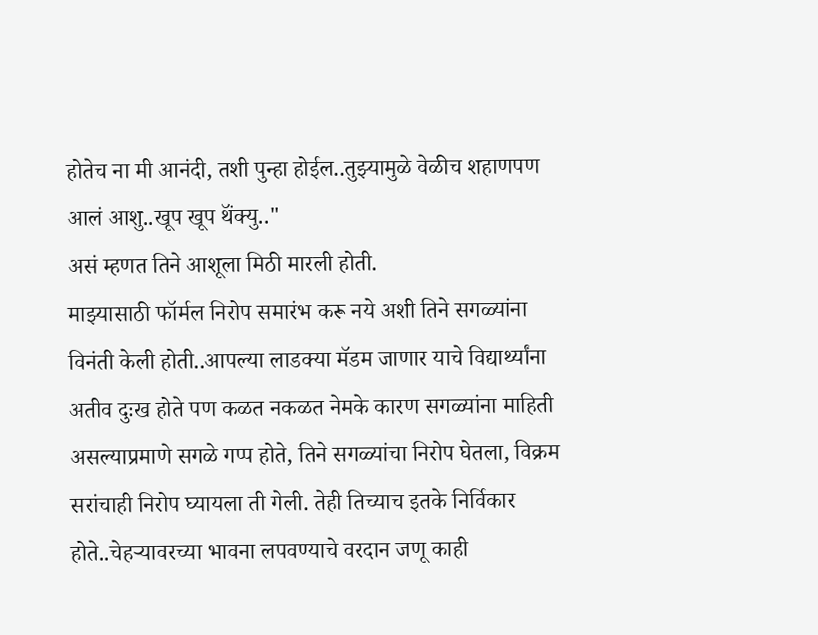होतेच ना मी आनंदी, तशी पुन्हा होईल..तुझ्यामुळे वेळीच शहाणपण आलं आशु..खूप खूप थॅंक्यु.."
असं म्हणत तिने आशूला मिठी मारली होती.
माझ्यासाठी फॉर्मल निरोप समारंभ करू नये अशी तिने सगळ्यांना विनंती केली होती..आपल्या लाडक्या मॅडम जाणार याचे विद्यार्थ्यांना अतीव दुःख होते पण कळत नकळत नेमके कारण सगळ्यांना माहिती असल्याप्रमाणे सगळे गप्प होते, तिने सगळ्यांचा निरोप घेतला, विक्रम सरांचाही निरोप घ्यायला ती गेली. तेही तिच्याच इतके निर्विकार होते..चेहऱ्यावरच्या भावना लपवण्याचे वरदान जणू काही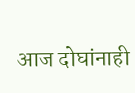आज दोघांनाही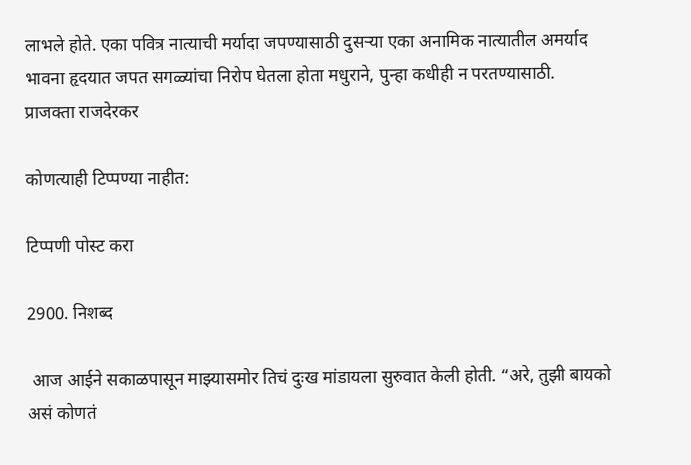लाभले होते. एका पवित्र नात्याची मर्यादा जपण्यासाठी दुसऱ्या एका अनामिक नात्यातील अमर्याद भावना हृदयात जपत सगळ्यांचा निरोप घेतला होता मधुराने, पुन्हा कधीही न परतण्यासाठी.
प्राजक्ता राजदेरकर

कोणत्याही टिप्पण्‍या नाहीत:

टिप्पणी पोस्ट करा

2900. निशब्द

 आज आईने सकाळपासून माझ्यासमोर तिचं दुःख मांडायला सुरुवात केली होती. “अरे, तुझी बायको असं कोणतं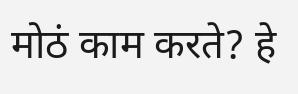मोठं काम करते? हे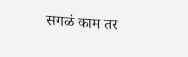सगळं काम तर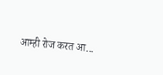आम्ही रोज करत आ...